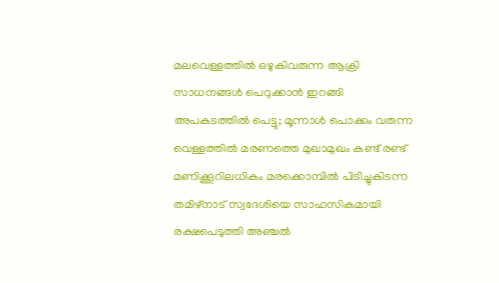മലവെള്ളത്തിൽ ഒഴുകിവരുന്ന ആക്രി സാധനങ്ങൾ പെറുക്കാൻ ഇറങ്ങി അപകടത്തിൽ പെട്ടു; മൂന്നാൾ പൊക്കം വരുന്ന വെള്ളത്തിൽ മരണത്തെ മുഖാമുഖം കണ്ട് രണ്ട് മണിക്കൂറിലധികം മരക്കൊമ്പിൽ പിടിച്ചുകിടന്ന തമിഴ്നാട് സ്വദേശിയെ സാഹസികമായി രക്ഷപെടുത്തി അഞ്ചൽ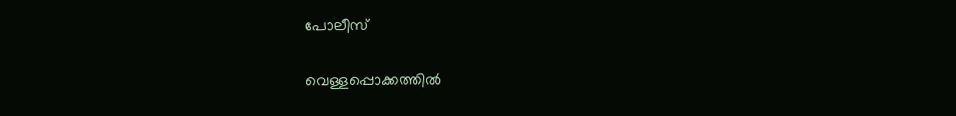പോലീസ്

വെള്ളപ്പൊക്കത്തിൽ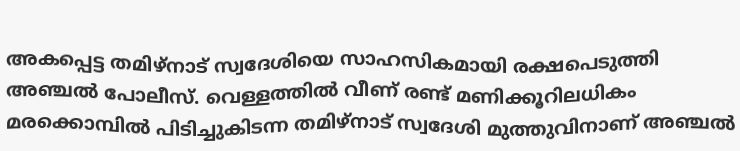അകപ്പെട്ട തമിഴ്നാട് സ്വദേശിയെ സാഹസികമായി രക്ഷപെടുത്തി അഞ്ചൽ പോലീസ്. വെള്ളത്തിൽ വീണ് രണ്ട് മണിക്കൂറിലധികം മരക്കൊമ്പിൽ പിടിച്ചുകിടന്ന തമിഴ്നാട് സ്വദേശി മുത്തുവിനാണ് അഞ്ചൽ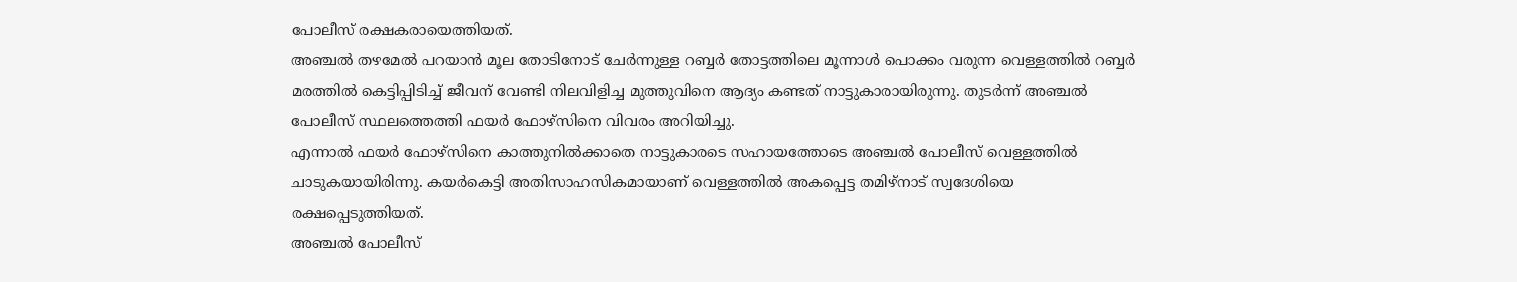പോലീസ് രക്ഷകരായെത്തിയത്.
അഞ്ചൽ തഴമേൽ പറയാൻ മൂല തോടിനോട് ചേർന്നുള്ള റബ്ബർ തോട്ടത്തിലെ മൂന്നാൾ പൊക്കം വരുന്ന വെള്ളത്തിൽ റബ്ബർ മരത്തിൽ കെട്ടിപ്പിടിച്ച് ജീവന് വേണ്ടി നിലവിളിച്ച മുത്തുവിനെ ആദ്യം കണ്ടത് നാട്ടുകാരായിരുന്നു. തുടർന്ന് അഞ്ചൽ പോലീസ് സ്ഥലത്തെത്തി ഫയർ ഫോഴ്സിനെ വിവരം അറിയിച്ചു.
എന്നാൽ ഫയർ ഫോഴ്സിനെ കാത്തുനിൽക്കാതെ നാട്ടുകാരടെ സഹായത്തോടെ അഞ്ചൽ പോലീസ് വെള്ളത്തിൽ ചാടുകയായിരിന്നു. കയർകെട്ടി അതിസാഹസികമായാണ് വെള്ളത്തിൽ അകപ്പെട്ട തമിഴ്നാട് സ്വദേശിയെ രക്ഷപ്പെടുത്തിയത്.
അഞ്ചൽ പോലീസ്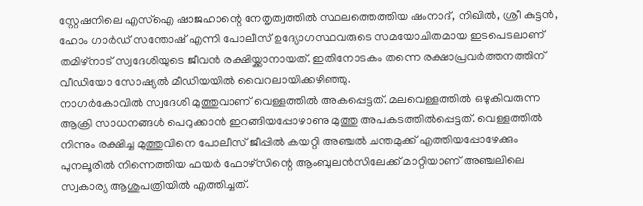സ്റ്റേഷനിലെ എസ്ഐ ഷാജഹാന്റെ നേതൃത്വത്തിൽ സ്ഥലത്തെത്തിയ ഷംനാദ്, നിഖിൽ, ശ്രീ കുട്ടൻ, ഹോം ഗാർഡ് സന്തോഷ് എന്നി പോലീസ് ഉദ്യോഗസ്ഥവരുടെ സമയോചിതമായ ഇടപെടലാണ് തമിഴ്നാട് സ്വദേശിയുടെ ജീവൻ രക്ഷിയ്ക്കാനായത്. ഇതിനോടകം തന്നെ രക്ഷാപ്രവർത്തനത്തിന് വീഡിയോ സോഷ്യൽ മീഡിയയിൽ വൈറലായിക്കഴിഞ്ഞു.
നാഗർകോവിൽ സ്വദേശി മുത്തുവാണ് വെള്ളത്തിൽ അകപ്പെട്ടത്. മലവെള്ളത്തിൽ ഒഴുകിവരുന്ന ആക്രി സാധനങ്ങൾ പെറുക്കാൻ ഇറങ്ങിയപ്പോഴാണു മുത്തു അപകടത്തിൽപ്പെട്ടത്. വെള്ളത്തിൽ നിന്നും രക്ഷിച്ച മുത്തുവിനെ പോലീസ് ജീപ്പിൽ കയറ്റി അഞ്ചൽ ചന്തമുക്ക് എത്തിയപ്പോഴേക്കും പുനലൂരിൽ നിന്നെത്തിയ ഫയർ ഫോഴ്സിന്റെ ആംബുലൻസിലേക്ക് മാറ്റിയാണ് അഞ്ചലിലെ സ്വകാര്യ ആശുപത്രിയിൽ എത്തിച്ചത്.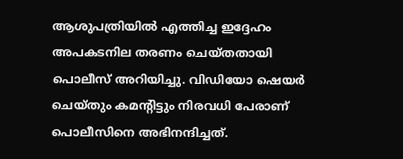ആശുപത്രിയിൽ എത്തിച്ച ഇദ്ദേഹം അപകടനില തരണം ചെയ്തതായി പൊലീസ് അറിയിച്ചു. വിഡിയോ ഷെയർ ചെയ്തും കമന്റിട്ടും നിരവധി പേരാണ് പൊലീസിനെ അഭിനന്ദിച്ചത്.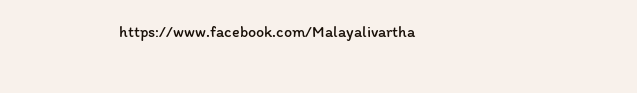https://www.facebook.com/Malayalivartha